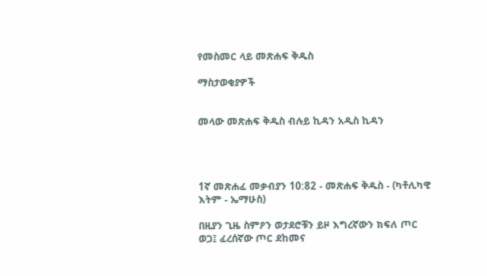የመስመር ላይ መጽሐፍ ቅዱስ

ማስታወቂያዎች


መላው መጽሐፍ ቅዱስ ብሉይ ኪዳን አዲስ ኪዳን




1ኛ መጽሐፈ መቃብያን 10:82 - መጽሐፍ ቅዱስ - (ካቶሊካዊ እትም - ኤማሁስ)

በዚያን ጊዜ ስምዖን ወታደሮቹን ይዞ እግረኛውን ክፍለ ጦር ወጋ፤ ፈረሰኛው ጦር ደከመና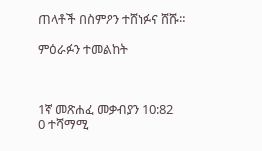ጠላቶች በስምዖን ተሸነፉና ሸሹ።

ምዕራፉን ተመልከት



1ኛ መጽሐፈ መቃብያን 10:82
0 ተሻማሚ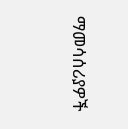ማመሳሰሪያዎች